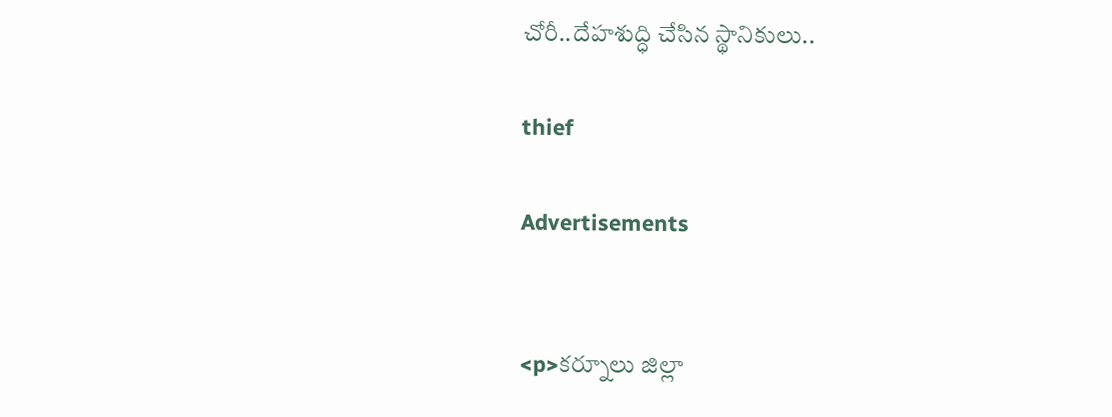చోరీ..దేహశుద్ధి చేసిన స్థానికులు..

thief

Advertisements


<p>కర్నూలు జిల్లా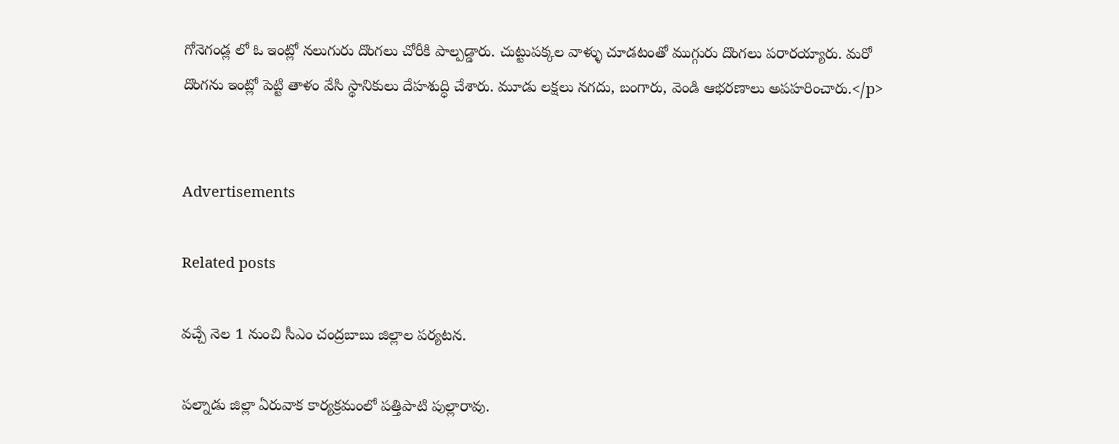గోనెగండ్ల లో ఓ ఇంట్లో నలుగురు దొంగలు చోరీకి పాల్పడ్డారు. చుట్టుపక్కల వాళ్ళు చూడటంతో ముగ్గురు దొంగలు పరారయ్యారు. మరో దొంగను ఇంట్లో పెట్టి తాళం వేసి స్థానికులు దేహశుద్ధి చేశారు. మూడు లక్షలు నగదు, బంగారు, వెండి ఆభరణాలు అపహరించారు.</p>


Advertisements

Related posts

వచ్చే నెల 1 నుంచి సీఎం చంద్రబాబు జిల్లాల పర్యటన.

పల్నాడు జిల్లా ఏరువాక కార్యక్రమంలో పత్తిపాటి పుల్లారావు.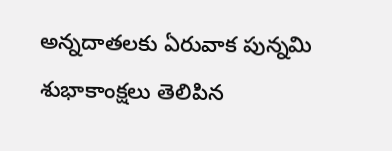అన్నదాతలకు ఏరువాక పున్నమి శుభాకాంక్షలు తెలిపిన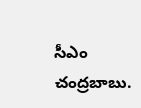సీఎం చంద్రబాబు.